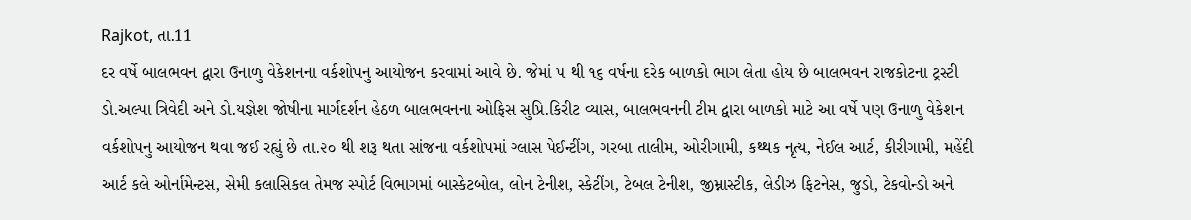Rajkot, તા.11
દર વર્ષે બાલભવન દ્વારા ઉનાળુ વેકેશનના વર્કશોપનુ આયોજન કરવામાં આવે છે. જેમાં ૫ થી ૧૬ વર્ષના દરેક બાળકો ભાગ લેતા હોય છે બાલભવન રાજકોટના ટ્રસ્ટી ડો.અલ્પા ત્રિવેદી અને ડો.યજ્ઞેશ જોષીના માર્ગદર્શન હેઠળ બાલભવનના ઓફિસ સુપ્રિ.કિરીટ વ્યાસ, બાલભવનની ટીમ દ્વારા બાળકો માટે આ વર્ષે પણ ઉનાળુ વેકેશન વર્કશોપનુ આયોજન થવા જઈ રહ્યું છે તા.૨૦ થી શરૂ થતા સાંજના વર્કશોપમાં ગ્લાસ પેઈન્ટીંગ, ગરબા તાલીમ, ઓરીગામી, કથ્થક નૃત્ય, નેઈલ આર્ટ, કીરીગામી, મહેંદી આર્ટ કલે ઓર્નામેન્ટસ, સેમી કલાસિકલ તેમજ સ્પોર્ટ વિભાગમાં બાસ્કેટબોલ, લોન ટેનીશ, સ્કેટીંગ, ટેબલ ટેનીશ, જીમ્નાસ્ટીક, લેડીઝ ફિટનેસ, જુડો, ટેકવોન્ડો અને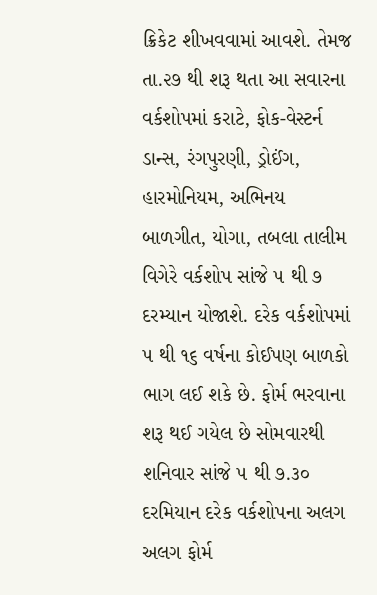ક્રિકેટ શીખવવામાં આવશે. તેમજ તા.૨૭ થી શરૂ થતા આ સવારના વર્કશોપમાં કરાટે, ફોક-વેસ્ટર્ન ડાન્સ, રંગપુરણી, ડ્રોઈંગ, હારમોનિયમ, અભિનય બાળગીત, યોગા, તબલા તાલીમ વિગેરે વર્કશોપ સાંજે ૫ થી ૭ દરમ્યાન યોજાશે. દરેક વર્કશોપમાં ૫ થી ૧૬ વર્ષના કોઈપણ બાળકો ભાગ લઈ શકે છે. ફોર્મ ભરવાના શરૂ થઈ ગયેલ છે સોમવારથી શનિવાર સાંજે ૫ થી ૭.૩૦ દરમિયાન દરેક વર્કશોપના અલગ અલગ ફોર્મ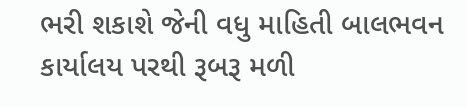ભરી શકાશે જેની વધુ માહિતી બાલભવન કાર્યાલય પરથી રૂબરૂ મળી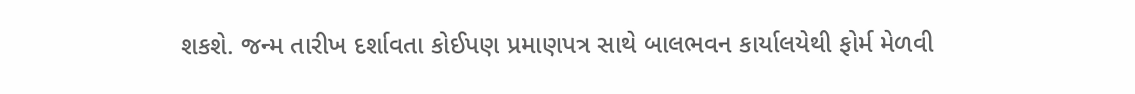શકશે. જન્મ તારીખ દર્શાવતા કોઈપણ પ્રમાણપત્ર સાથે બાલભવન કાર્યાલયેથી ફોર્મ મેળવી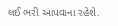લઈ ભરી આપવાના રહેશે.